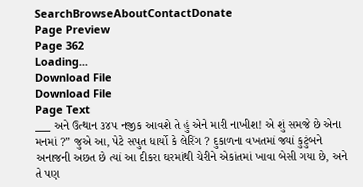SearchBrowseAboutContactDonate
Page Preview
Page 362
Loading...
Download File
Download File
Page Text
___ અને ઉત્થાન ૩૪૫ નજીક આવશે તે હું એને મારી નાખીશ! એ શું સમજે છે એના મનમાં ?” જુએ આ, પેટે સપુત ધાર્યો કે લેરિંગ ? દુકાળના વખતમાં જ્યાં કુટુંબને અનાજની અછત છે ત્યાં આ દીકરા ઘરમાંથી ચેરીને એકાંતમાં ખાવા બેસી ગયા છે, અને તે પણ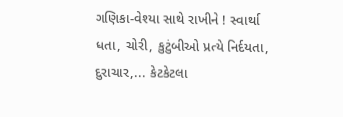ગણિકા-વેશ્યા સાથે રાખીને ! સ્વાર્થા ધતા, ચોરી, કુટુંબીઓ પ્રત્યે નિર્દયતા, દુરાચાર,... કેટકેટલા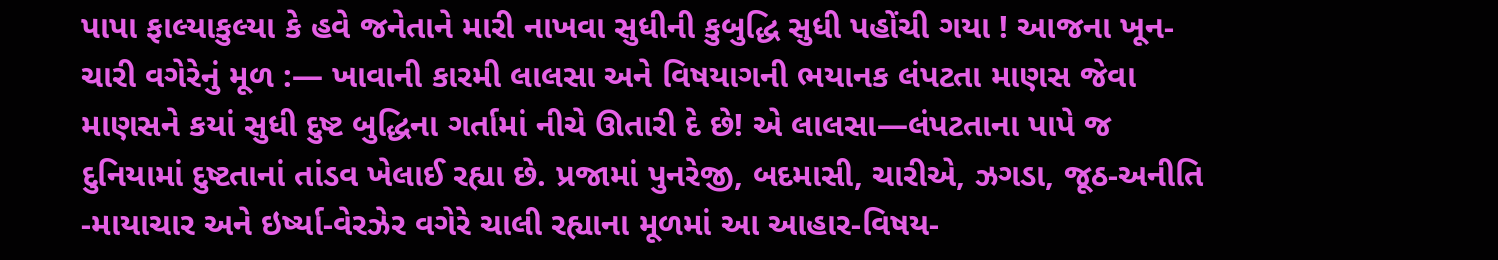પાપા ફાલ્યાકુલ્યા કે હવે જનેતાને મારી નાખવા સુધીની કુબુદ્ધિ સુધી પહોંચી ગયા ! આજના ખૂન-ચારી વગેરેનું મૂળ :— ખાવાની કારમી લાલસા અને વિષયાગની ભયાનક લંપટતા માણસ જેવા માણસને કયાં સુધી દુષ્ટ બુદ્ધિના ગર્તામાં નીચે ઊતારી દે છે! એ લાલસા—લંપટતાના પાપે જ દુનિયામાં દુષ્ટતાનાં તાંડવ ખેલાઈ રહ્યા છે. પ્રજામાં પુનરેજી, બદમાસી, ચારીએ, ઝગડા, જૂઠ-અનીતિ -માયાચાર અને ઇર્ષ્યા-વેરઝેર વગેરે ચાલી રહ્યાના મૂળમાં આ આહાર-વિષય-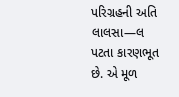પરિગ્રહની અતિ લાલસા—લ પટતા કારણભૂત છે. એ મૂળ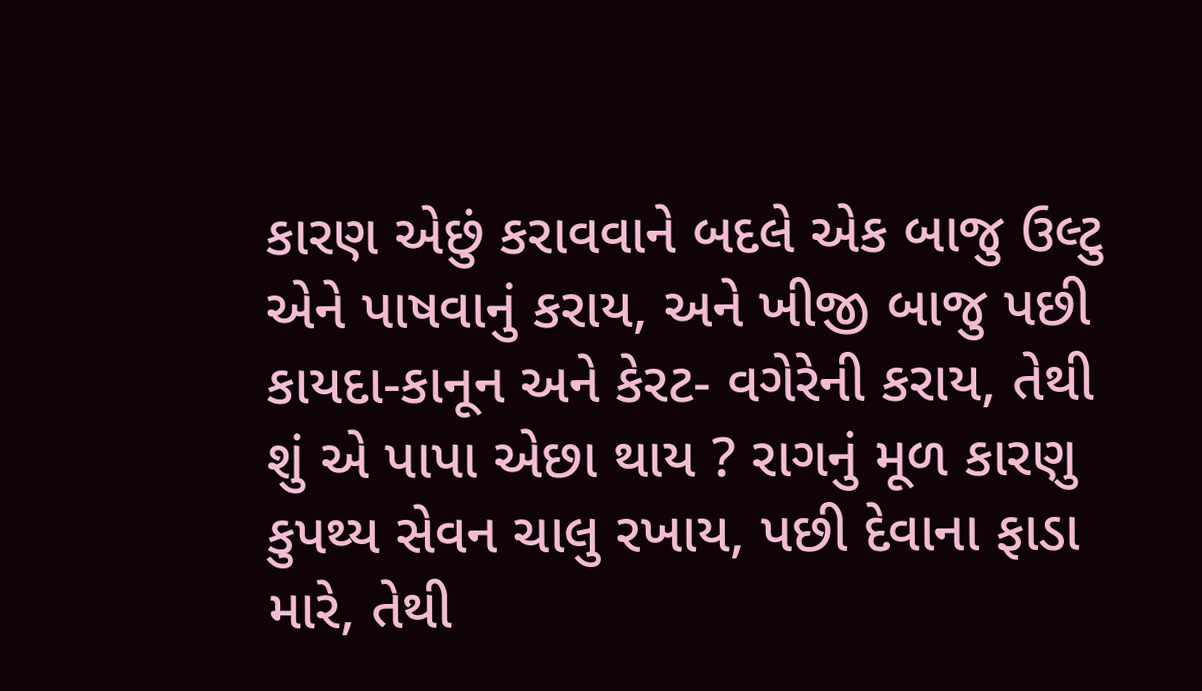કારણ એછું કરાવવાને બદલે એક બાજુ ઉલ્ટુ એને પાષવાનું કરાય, અને ખીજી બાજુ પછી કાયદા-કાનૂન અને કેરટ- વગેરેની કરાય, તેથી શું એ પાપા એછા થાય ? રાગનું મૂળ કારણુ કુપથ્ય સેવન ચાલુ રખાય, પછી દેવાના ફાડા મારે, તેથી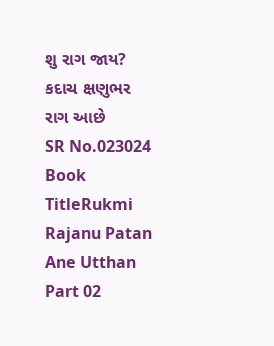શુ રાગ જાય? કદાચ ક્ષણુભર રાગ આછે
SR No.023024
Book TitleRukmi Rajanu Patan Ane Utthan Part 02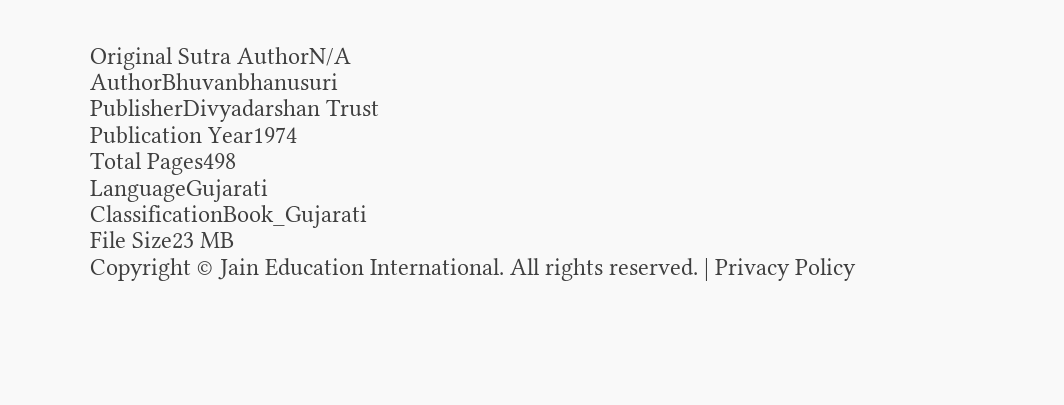Original Sutra AuthorN/A
AuthorBhuvanbhanusuri
PublisherDivyadarshan Trust
Publication Year1974
Total Pages498
LanguageGujarati
ClassificationBook_Gujarati
File Size23 MB
Copyright © Jain Education International. All rights reserved. | Privacy Policy